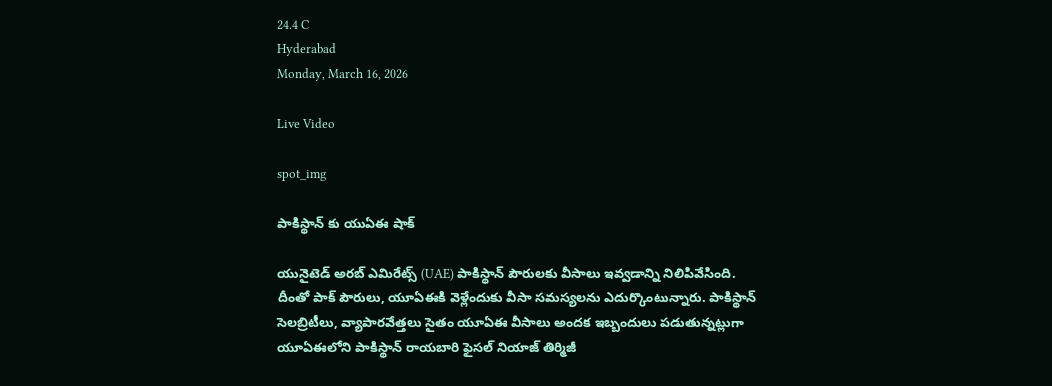24.4 C
Hyderabad
Monday, March 16, 2026

Live Video

spot_img

పాకిస్థాన్ కు యుఏఈ షాక్

యునైటెడ్‌ అరబ్‌ ఎమిరేట్స్‌ (UAE) పాకిస్థాన్ పౌరులకు వీసాలు ఇవ్వడాన్ని నిలిపివేసింది. దీంతో పాక్‌ పౌరులు, యూఏఈకి వెళ్లేందుకు వీసా సమస్యలను ఎదుర్కొంటున్నారు. పాకిస్థాన్ సెలబ్రిటీలు, వ్యాపారవేత్తలు సైతం యూఏఈ వీసాలు అందక ఇబ్బందులు పడుతున్నట్లుగా యూఏఈలోని పాకిస్థాన్ రాయబారి ఫైసల్ నియాజ్ తిర్మిజీ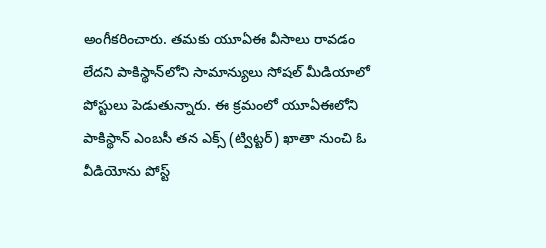అంగీకరించారు. తమకు యూఏఈ వీసాలు రావడం లేదని పాకిస్థాన్‌లోని సామాన్యులు సోషల్ మీడియాలో పోస్టులు పెడుతున్నారు. ఈ క్రమంలో యూఏఈలోని పాకిస్థాన్ ఎంబసీ తన ఎక్స్ (ట్విట్టర్) ఖాతా నుంచి ఓ వీడియోను పోస్ట్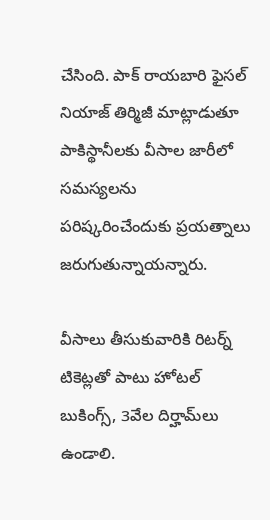చేసింది. పాక్‌ రాయబారి ఫైసల్‌ నియాజ్‌ తిర్మిజీ మాట్లాడుతూ పాకిస్థానీలకు వీసాల జారీలో సమస్యలను పరిష్కరించేందుకు ప్రయత్నాలు జరుగుతున్నాయన్నారు.

వీసాలు తీసుకువారికి రిటర్న్‌ టికెట్లతో పాటు హోటల్‌ బుకింగ్స్‌, 3వేల దిర్హామ్‌లు ఉండాలి.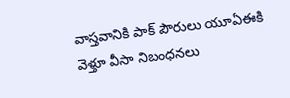వాస్తవానికి పాక్‌ పౌరులు యూఏఈకి వెళ్తూ వీసా నిబంధనలు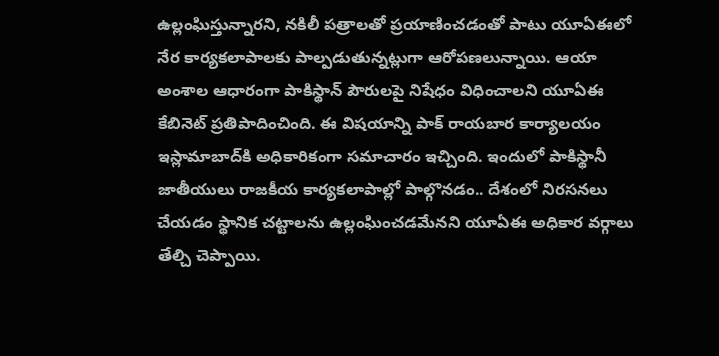ఉల్లంఘిస్తున్నారని, నకిలీ పత్రాలతో ప్రయాణించడంతో పాటు యూఏఈలో నేర కార్యకలాపాలకు పాల్పడుతున్నట్లుగా ఆరోపణలున్నాయి. ఆయా అంశాల ఆధారంగా పాకిస్థాన్ పౌరులపై నిషేధం విధించాలని యూఏఈ కేబినెట్ ప్రతిపాదించింది. ఈ విషయాన్ని పాక్ రాయబార కార్యాలయం ఇస్లామాబాద్‌కి అధికారికంగా సమాచారం ఇచ్చింది. ఇందులో పాకిస్థానీ జాతీయులు రాజకీయ కార్యకలాపాల్లో పాల్గొనడం.. దేశంలో నిరసనలు చేయడం స్థానిక చట్టాలను ఉల్లంఘించడమేనని యూఏఈ అధికార వర్గాలు తేల్చి చెప్పాయి.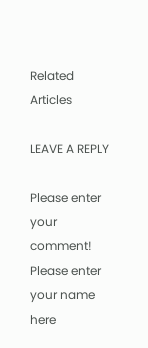Related Articles

LEAVE A REPLY

Please enter your comment!
Please enter your name here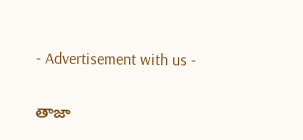- Advertisement with us -

తాజా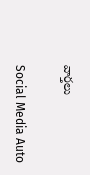వార్తలు

Social Media Auto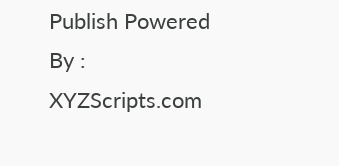Publish Powered By : XYZScripts.com